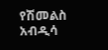የሽመልስ አብዲሳ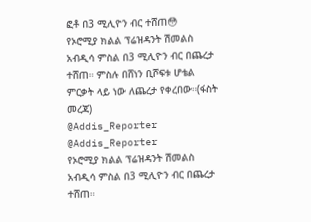ፎቶ በ3 ሚሊዮን ብር ተሸጠ😳
የኦሮሚያ ክልል ፕሬዝዳንት ሽመልስ አብዲሳ ምስል በ3 ሚሊዮን ብር በጨረታ ተሸጠ። ምስሉ በሸነን ቢሾፍቱ ሆቴል ምርቃት ላይ ነው ለጨረታ የቀረበው።(ፋስት መረጃ)
@Addis_Reporter
@Addis_Reporter
የኦሮሚያ ክልል ፕሬዝዳንት ሽመልስ አብዲሳ ምስል በ3 ሚሊዮን ብር በጨረታ ተሸጠ።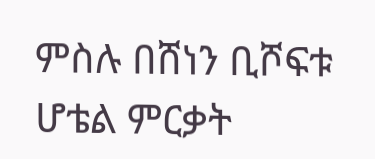ምስሉ በሸነን ቢሾፍቱ ሆቴል ምርቃት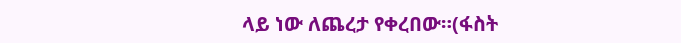ላይ ነው ለጨረታ የቀረበው።(ፋስት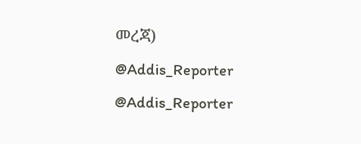መረጃ)
@Addis_Reporter
@Addis_Reporter